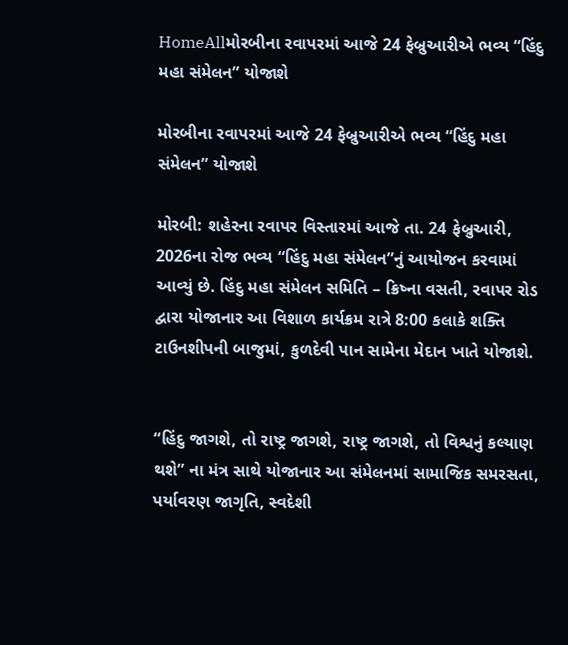HomeAllમોરબીના રવાપરમાં આજે 24 ફેબ્રુઆરીએ ભવ્ય “હિંદુ મહા સંમેલન” યોજાશે

મોરબીના રવાપરમાં આજે 24 ફેબ્રુઆરીએ ભવ્ય “હિંદુ મહા સંમેલન” યોજાશે

મોરબી: શહેરના રવાપર વિસ્તારમાં આજે તા. 24 ફેબ્રુઆરી, 2026ના રોજ ભવ્ય “હિંદુ મહા સંમેલન”નું આયોજન કરવામાં આવ્યું છે. હિંદુ મહા સંમેલન સમિતિ – ક્રિષ્ના વસતી, રવાપર રોડ દ્વારા યોજાનાર આ વિશાળ કાર્યક્રમ રાત્રે 8:00 કલાકે શક્તિ ટાઉનશીપની બાજુમાં, કુળદેવી પાન સામેના મેદાન ખાતે યોજાશે.


“હિંદુ જાગશે, તો રાષ્ટ્ર જાગશે, રાષ્ટ્ર જાગશે, તો વિશ્વનું કલ્યાણ થશે” ના મંત્ર સાથે યોજાનાર આ સંમેલનમાં સામાજિક સમરસતા, પર્યાવરણ જાગૃતિ, સ્વદેશી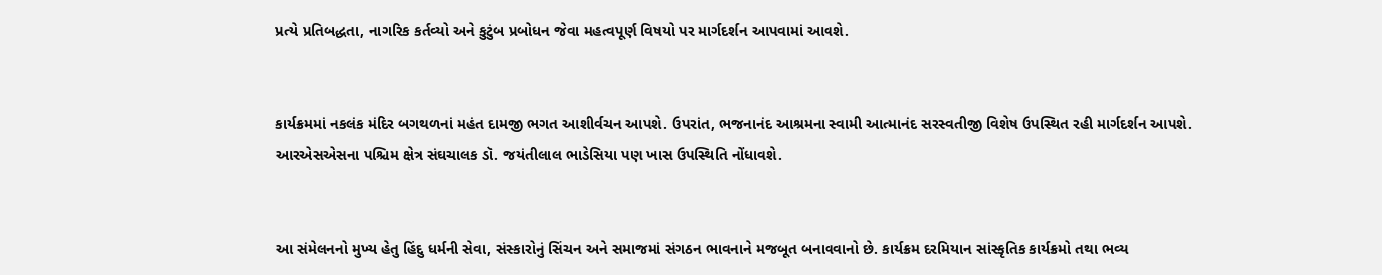પ્રત્યે પ્રતિબદ્ધતા, નાગરિક કર્તવ્યો અને કુટુંબ પ્રબોધન જેવા મહત્વપૂર્ણ વિષયો પર માર્ગદર્શન આપવામાં આવશે.


કાર્યક્રમમાં નકલંક મંદિર બગથળનાં મહંત દામજી ભગત આશીર્વચન આપશે. ઉપરાંત, ભજનાનંદ આશ્રમના સ્વામી આત્માનંદ સરસ્વતીજી વિશેષ ઉપસ્થિત રહી માર્ગદર્શન આપશે. આરએસએસના પશ્ચિમ ક્ષેત્ર સંઘચાલક ડૉ. જયંતીલાલ ભાડેસિયા પણ ખાસ ઉપસ્થિતિ નોંધાવશે.


આ સંમેલનનો મુખ્ય હેતુ હિંદુ ધર્મની સેવા, સંસ્કારોનું સિંચન અને સમાજમાં સંગઠન ભાવનાને મજબૂત બનાવવાનો છે. કાર્યક્રમ દરમિયાન સાંસ્કૃતિક કાર્યક્રમો તથા ભવ્ય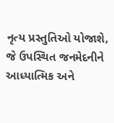નૃત્ય પ્રસ્તુતિઓ યોજાશે, જે ઉપસ્થિત જનમેદનીને આધ્યાત્મિક અને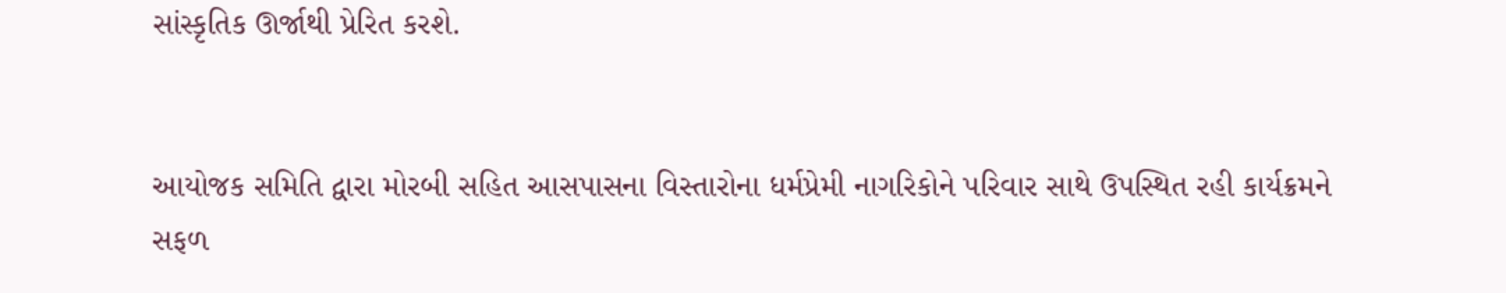સાંસ્કૃતિક ઊર્જાથી પ્રેરિત કરશે.


આયોજક સમિતિ દ્વારા મોરબી સહિત આસપાસના વિસ્તારોના ધર્મપ્રેમી નાગરિકોને પરિવાર સાથે ઉપસ્થિત રહી કાર્યક્રમને સફળ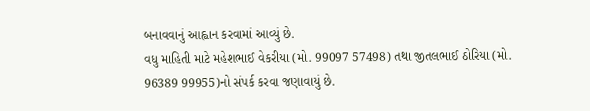બનાવવાનું આહ્વાન કરવામાં આવ્યું છે.
વધુ માહિતી માટે મહેશભાઈ વેકરીયા (મો. 99097 57498) તથા જીતલભાઈ ઠોરિયા (મો. 96389 99955)નો સંપર્ક કરવા જણાવાયું છે.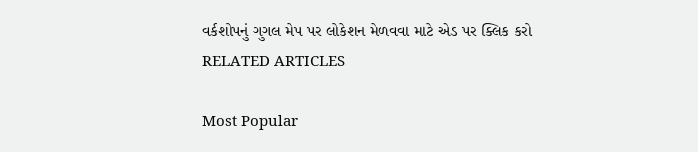વર્કશોપનું ગુગલ મેપ પર લોકેશન મેળવવા માટે એડ પર ક્લિક કરો
RELATED ARTICLES

Most Popular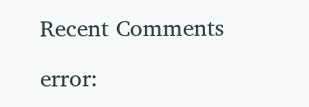Recent Comments

error: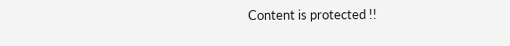Content is protected !!